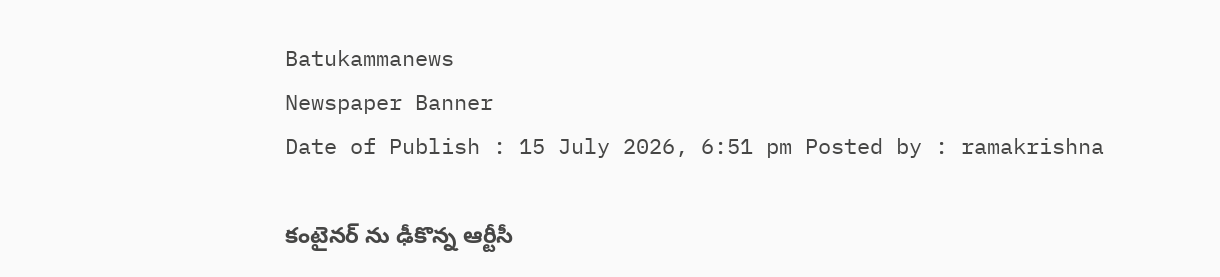Batukammanews
Newspaper Banner
Date of Publish : 15 July 2026, 6:51 pm Posted by : ramakrishna

కంటైనర్ ను ఢీకొన్న ఆర్టీసీ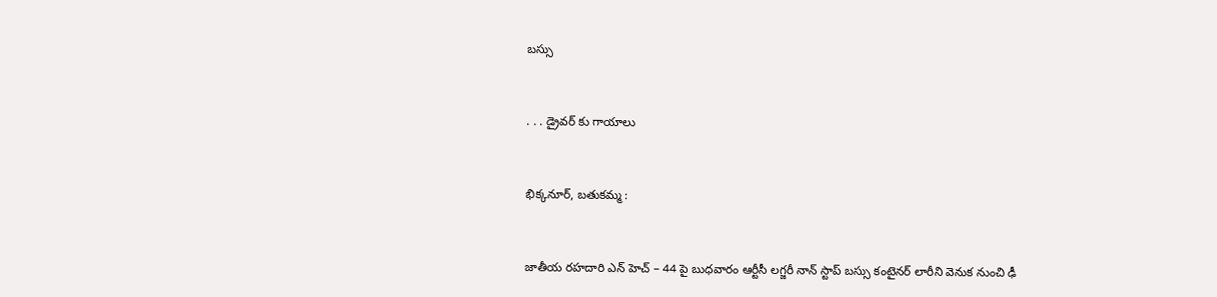బస్సు



. . . డ్రైవర్ కు గాయాలు



భిక్కనూర్, బతుకమ్మ :



జాతీయ రహదారి ఎన్ హెచ్ – 44 పై బుధవారం ఆర్టీసీ లగ్జరీ నాన్ స్టాప్ బస్సు కంటైనర్ లారీని వెనుక నుంచి ఢీ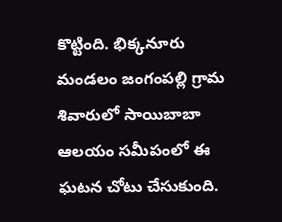కొట్టింది. భిక్కనూరు మండలం జంగంపల్లి గ్రామ శివారులో సాయిబాబా ఆలయం సమీపంలో ఈ ఘటన చోటు చేసుకుంది.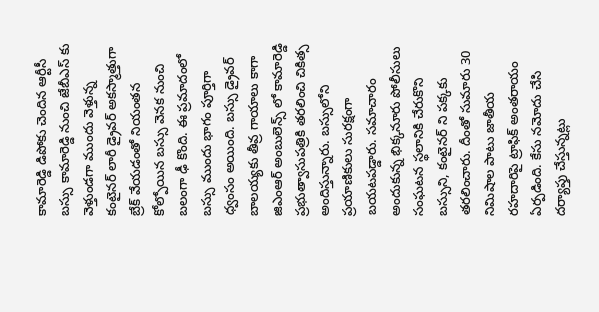కామారెడ్డి డిపోకు చెందిన ఆర్టీసీ బస్సు కామారెడ్డి నుంచి జేబీఎస్ కు వెళ్తుండగా ముందు వెళ్తున్న కంటైనర్ లారీ డ్రైవర్ అకస్మాత్తుగా బ్రేక్ వేయడంతో నియంతన కోల్పోయిన బస్సు వెనక నుంచి బలంగా ఢీ కొంది. ఈ ప్రమాదంలో బస్సు ముందు భాగం పూర్తిగా ధ్వంసం అయింది. బస్సు డ్రైవర్ బాలయ్యకు తీవ్ర గాయాలు కాగా జిఎంఆర్ అంబులెన్స్ లో కామారెడ్డి ప్రభుత్వాసుపత్రికి తరలించి చికిత్స అందిస్తున్నారు. బస్సులోని ప్రయాణికులు సురక్షంగా బయటపడ్డారు. సమాచారం అందుకున్న భిక్కనూరు పోలీసులు సంఘటన స్థలానికి చేరుకొని బస్సుని, కంటైనర్ ని పక్కకు తరలించారు. దీంతో సుమారు 30 నిమిషాల పాటు జాతీయ రహదారిపై ట్రాఫిక్ అంతరాయం ఏర్పడింది. కేసు నమోదు చేసి దర్యాప్తు చేస్తున్నట్లు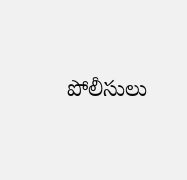పోలీసులు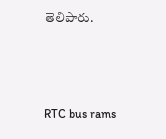తెలిపారు.



RTC bus rams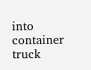into container truck